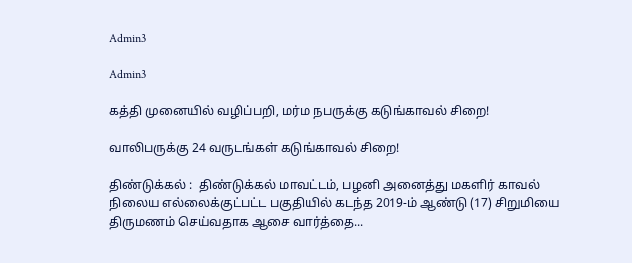Admin3

Admin3

கத்தி முனையில் வழிப்பறி, மர்ம நபருக்கு கடுங்காவல் சிறை!

வாலிபருக்கு 24 வருடங்கள் கடுங்காவல் சிறை!

திண்டுக்கல் :  திண்டுக்கல் மாவட்டம், பழனி அனைத்து மகளிர் காவல் நிலைய எல்லைக்குட்பட்ட பகுதியில் கடந்த 2019-ம் ஆண்டு (17) சிறுமியை திருமணம் செய்வதாக ஆசை வார்த்தை...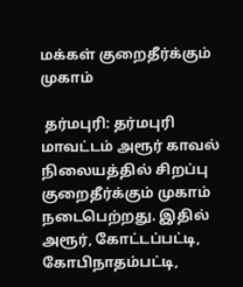மக்கள் குறைதீர்க்கும் முகாம்

 தர்மபுரி: தர்மபுரி மாவட்டம் அரூர் காவல் நிலையத்தில் சிறப்பு குறைதீர்க்கும் முகாம் நடைபெற்றது. இதில் அரூர், கோட்டப்பட்டி, கோபிநாதம்பட்டி,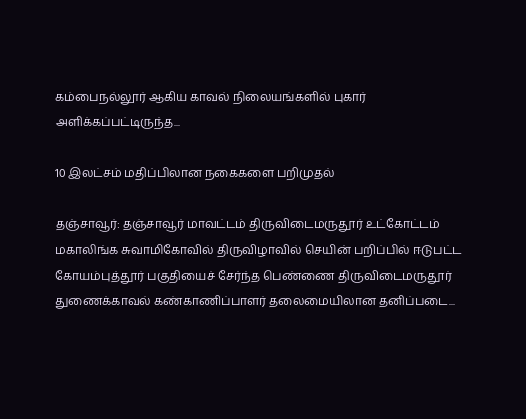கம்பைநல்லூர் ஆகிய காவல் நிலையங்களில் புகார் அளிக்கப்பட்டிருந்த...

10 இலட்சம் மதிப்பிலான நகைகளை பறிமுதல்

தஞ்சாவூர்: தஞ்சாவூர் மாவட்டம் திருவிடைமருதூர் உட்கோட்டம் மகாலிங்க சுவாமிகோவில் திருவிழாவில் செயின் பறிப்பில் ஈடுபட்ட கோயம்புத்தூர் பகுதியைச் சேர்ந்த பெண்ணை திருவிடைமருதூர் துணைக்காவல் கண்காணிப்பாளர் தலைமையிலான தனிப்படை...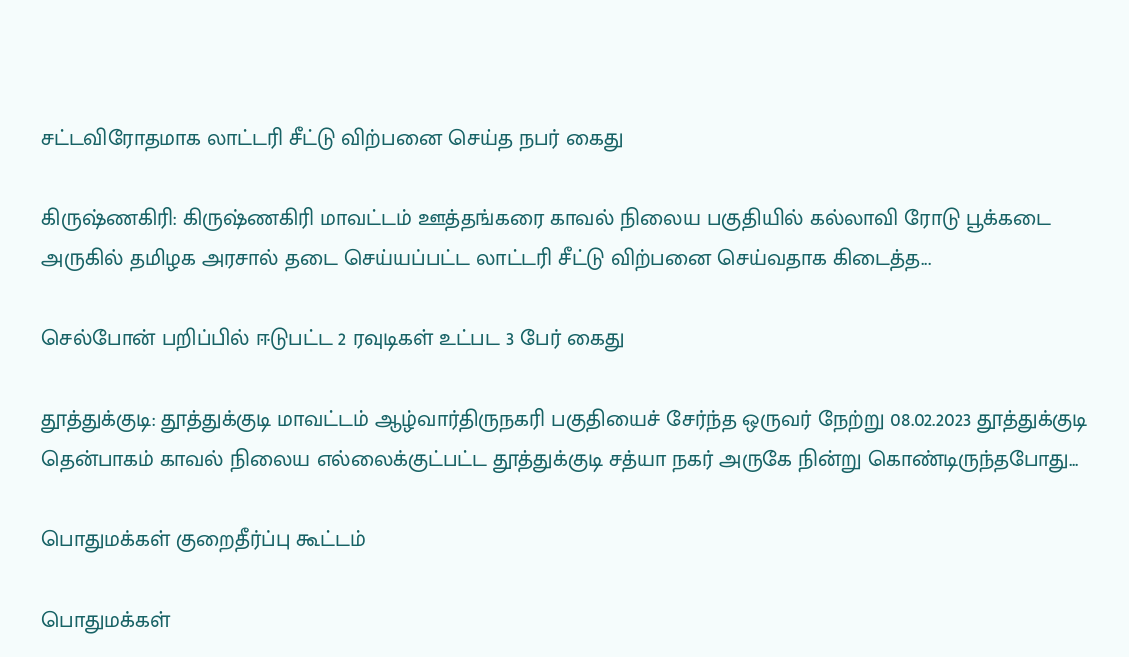சட்டவிரோதமாக லாட்டரி சீட்டு விற்பனை செய்த நபர் கைது

கிருஷ்ணகிரி: கிருஷ்ணகிரி மாவட்டம் ஊத்தங்கரை காவல் நிலைய பகுதியில் கல்லாவி ரோடு பூக்கடை அருகில் தமிழக அரசால் தடை செய்யப்பட்ட லாட்டரி சீட்டு விற்பனை செய்வதாக கிடைத்த...

செல்போன் பறிப்பில் ஈடுபட்ட 2 ரவுடிகள் உட்பட 3 பேர் கைது

தூத்துக்குடி: தூத்துக்குடி மாவட்டம் ஆழ்வார்திருநகரி பகுதியைச் சேர்ந்த ஒருவர் நேற்று 08.02.2023 தூத்துக்குடி தென்பாகம் காவல் நிலைய எல்லைக்குட்பட்ட தூத்துக்குடி சத்யா நகர் அருகே நின்று கொண்டிருந்தபோது...

பொதுமக்கள் குறைதீர்ப்பு கூட்டம்

பொதுமக்கள்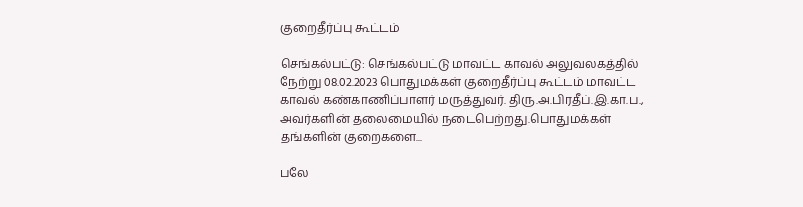குறைதீர்ப்பு கூட்டம்

செங்கல்பட்டு: செங்கல்பட்டு மாவட்ட காவல் அலுவலகத்தில் நேற்று 08.02.2023 பொதுமக்கள் குறைதீர்ப்பு கூட்டம் மாவட்ட காவல் கண்காணிப்பாளர் மருத்துவர். திரு.அ.பிரதீப்.இ.கா.ப., அவர்களின் தலைமையில் நடைபெற்றது.பொதுமக்கள் தங்களின் குறைகளை...

பலே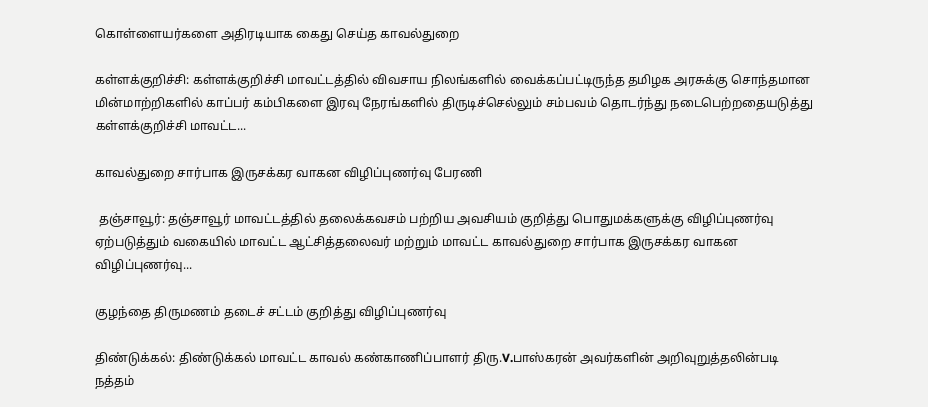கொள்ளையர்களை அதிரடியாக கைது செய்த காவல்துறை

கள்ளக்குறிச்சி: கள்ளக்குறிச்சி மாவட்டத்தில் விவசாய நிலங்களில் வைக்கப்பட்டிருந்த தமிழக அரசுக்கு சொந்தமான மின்மாற்றிகளில் காப்பர் கம்பிகளை இரவு நேரங்களில் திருடிச்செல்லும் சம்பவம் தொடர்ந்து நடைபெற்றதையடுத்து கள்ளக்குறிச்சி மாவட்ட...

காவல்துறை சார்பாக இருசக்கர வாகன விழிப்புணர்வு பேரணி

 தஞ்சாவூர்: தஞ்சாவூர் மாவட்டத்தில் தலைக்கவசம் பற்றிய அவசியம் குறித்து பொதுமக்களுக்கு விழிப்புணர்வு ஏற்படுத்தும் வகையில் மாவட்ட ஆட்சித்தலைவர் மற்றும் மாவட்ட காவல்துறை சார்பாக இருசக்கர வாகன விழிப்புணர்வு...

குழந்தை திருமணம் தடைச் சட்டம் குறித்து விழிப்புணர்வு

திண்டுக்கல்: திண்டுக்கல் மாவட்ட காவல் கண்காணிப்பாளர் திரு.V.பாஸ்கரன் அவர்களின் அறிவுறுத்தலின்படி நத்தம்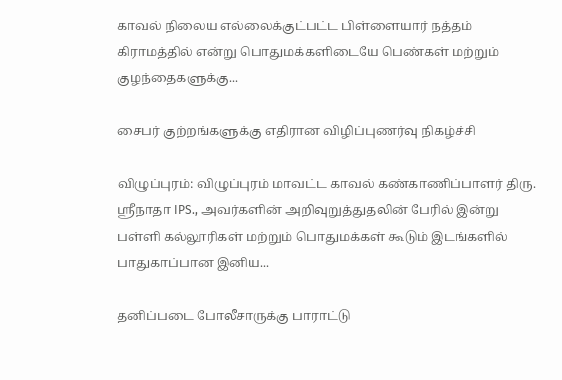காவல் நிலைய எல்லைக்குட்பட்ட பிள்ளையார் நத்தம் கிராமத்தில் என்று பொதுமக்களிடையே பெண்கள் மற்றும் குழந்தைகளுக்கு...

சைபர் குற்றங்களுக்கு எதிரான விழிப்புணர்வு நிகழ்ச்சி

விழுப்புரம்: விழுப்புரம் மாவட்ட காவல் கண்காணிப்பாளர் திரு. ஸ்ரீநாதா IPS., அவர்களின் அறிவுறுத்துதலின் பேரில் இன்று பள்ளி கல்லூரிகள் மற்றும் பொதுமக்கள் கூடும் இடங்களில் பாதுகாப்பான இனிய...

தனிப்படை போலீசாருக்கு பாராட்டு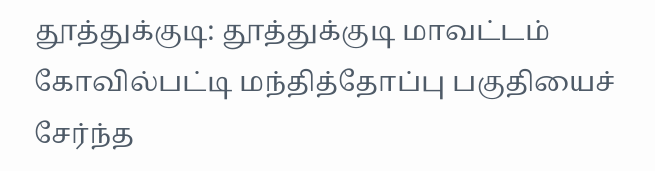தூத்துக்குடி: தூத்துக்குடி மாவட்டம் கோவில்பட்டி மந்தித்தோப்பு பகுதியைச் சேர்ந்த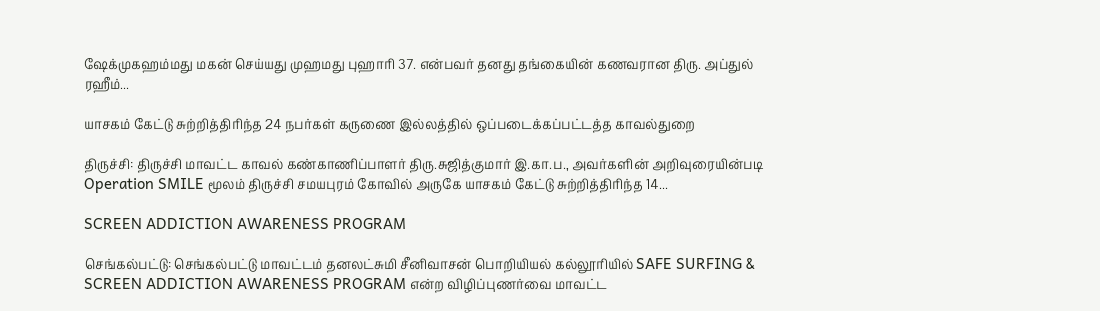ஷேக்முகஹம்மது மகன் செய்யது முஹமது புஹாரி 37. என்பவர் தனது தங்கையின் கணவரான திரு. அப்துல் ரஹீம்...

யாசகம் கேட்டு சுற்றித்திரிந்த 24 நபர்கள் கருணை இல்லத்தில் ஒப்படைக்கப்பட்டத்த காவல்துறை

திருச்சி: திருச்சி மாவட்ட காவல் கண்காணிப்பாளர் திரு.சுஜித்குமார் இ.கா.ப., அவர்களின் அறிவுரையின்படி Operation SMILE மூலம் திருச்சி சமயபுரம் கோவில் அருகே யாசகம் கேட்டு சுற்றித்திரிந்த 14...

SCREEN ADDICTION AWARENESS PROGRAM

செங்கல்பட்டு: செங்கல்பட்டு மாவட்டம் தனலட்சுமி சீனிவாசன் பொறியியல் கல்லூரியில் SAFE SURFING & SCREEN ADDICTION AWARENESS PROGRAM என்ற விழிப்புணர்வை மாவட்ட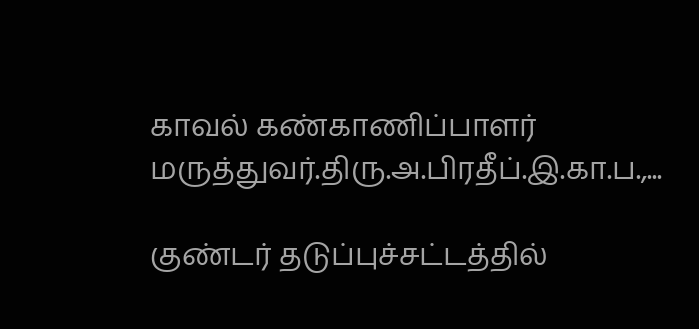காவல் கண்காணிப்பாளர் மருத்துவர்.திரு.அ.பிரதீப்.இ.கா.ப.,...

குண்டர் தடுப்புச்சட்டத்தில்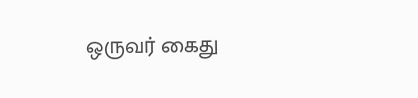ஒருவர் கைது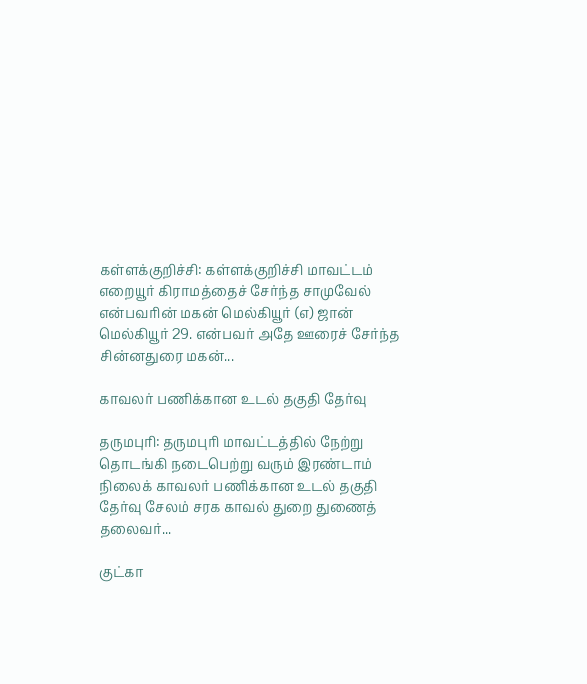கள்ளக்குறிச்சி: கள்ளக்குறிச்சி மாவட்டம் எறையூர் கிராமத்தைச் சேர்ந்த சாமுவேல் என்பவரின் மகன் மெல்கியூர் (எ) ஜான் மெல்கியூர் 29. என்பவர் அதே ஊரைச் சேர்ந்த சின்னதுரை மகன்...

காவலர் பணிக்கான உடல் தகுதி தேர்வு

தருமபுரி: தருமபுரி மாவட்டத்தில் நேற்று தொடங்கி நடைபெற்று வரும் இரண்டாம் நிலைக் காவலர் பணிக்கான உடல் தகுதி தேர்வு சேலம் சரக காவல் துறை துணைத் தலைவர்...

குட்கா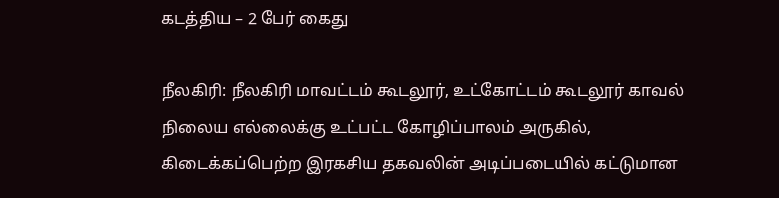கடத்திய – 2 பேர் கைது

நீலகிரி: நீலகிரி மாவட்டம் கூடலூர், உட்கோட்டம் கூடலூர் காவல் நிலைய எல்லைக்கு உட்பட்ட கோழிப்பாலம் அருகில், கிடைக்கப்பெற்ற இரகசிய தகவலின் அடிப்படையில் கட்டுமான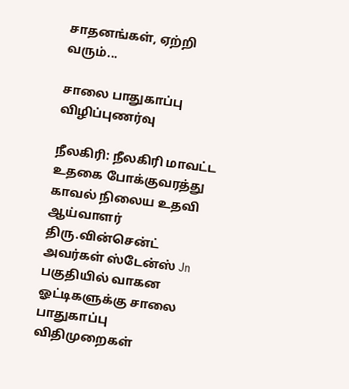சாதனங்கள், ஏற்றி வரும்...

சாலை பாதுகாப்பு விழிப்புணர்வு

நீலகிரி: நீலகிரி மாவட்ட உதகை போக்குவரத்து காவல் நிலைய உதவி ஆய்வாளர் திரு.வின்சென்ட் அவர்கள் ஸ்டேன்ஸ் Jn பகுதியில் வாகன ஓட்டிகளுக்கு சாலை பாதுகாப்பு விதிமுறைகள்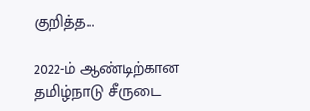குறித்த...

2022-ம் ஆண்டிற்கான தமிழ்நாடு சீருடை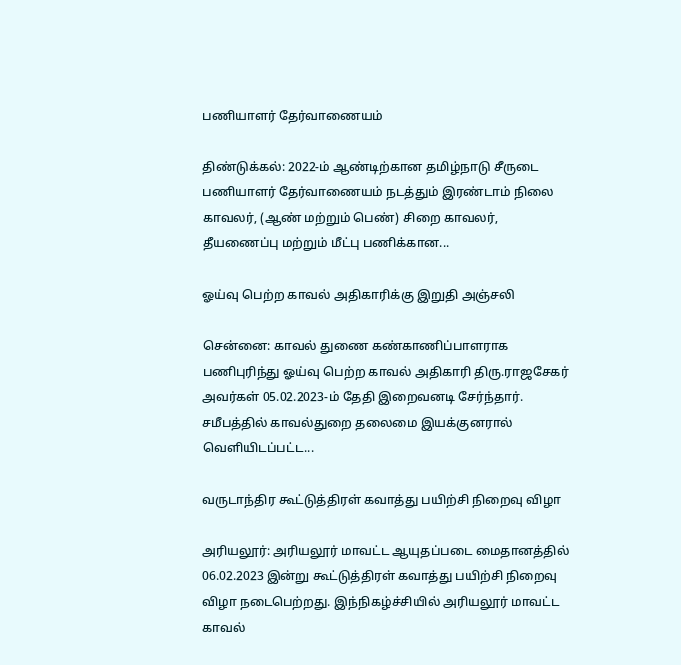பணியாளர் தேர்வாணையம்

திண்டுக்கல்: 2022-ம் ஆண்டிற்கான தமிழ்நாடு சீருடை பணியாளர் தேர்வாணையம் நடத்தும் இரண்டாம் நிலை காவலர், (ஆண் மற்றும் பெண்) சிறை காவலர், தீயணைப்பு மற்றும் மீட்பு பணிக்கான...

ஓய்வு பெற்ற காவல் அதிகாரிக்கு இறுதி அஞ்சலி

சென்னை: காவல் துணை கண்காணிப்பாளராக பணிபுரிந்து ஓய்வு பெற்ற காவல் அதிகாரி திரு.ராஜசேகர் அவர்கள் 05.02.2023-ம் தேதி இறைவனடி சேர்ந்தார். சமீபத்தில் காவல்துறை தலைமை இயக்குனரால் வெளியிடப்பட்ட...

வருடாந்திர கூட்டுத்திரள் கவாத்து பயிற்சி நிறைவு விழா

அரியலூர்: அரியலூர் மாவட்ட ஆயுதப்படை மைதானத்தில் 06.02.2023 இன்று கூட்டுத்திரள் கவாத்து பயிற்சி நிறைவு விழா நடைபெற்றது. இந்நிகழ்ச்சியில் அரியலூர் மாவட்ட காவல்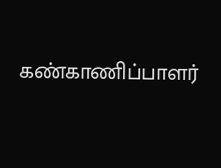கண்காணிப்பாளர்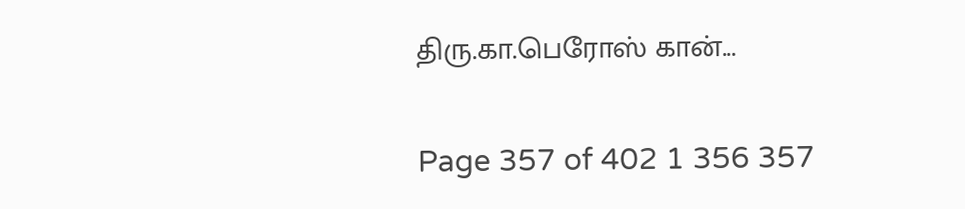திரு.கா.பெரோஸ் கான்...

Page 357 of 402 1 356 357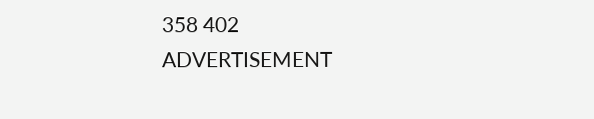358 402
ADVERTISEMENT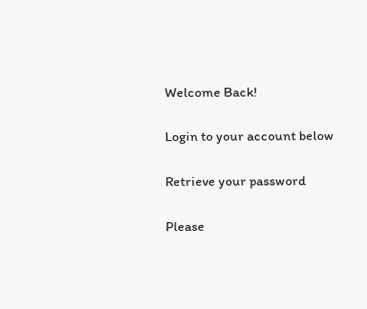Welcome Back!

Login to your account below

Retrieve your password

Please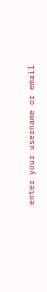enter your username or email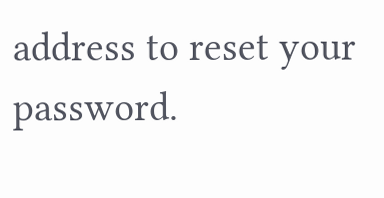address to reset your password.